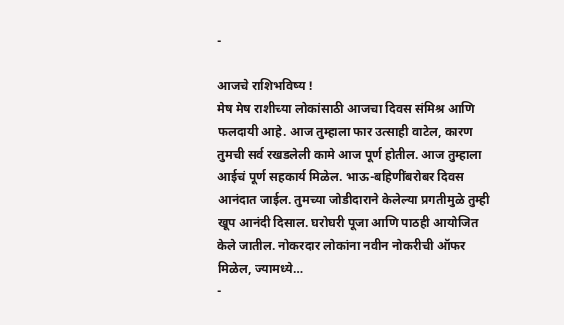-

आजचे राशिभविष्य !
मेष मेष राशीच्या लोकांसाठी आजचा दिवस संमिश्र आणि फलदायी आहे. आज तुम्हाला फार उत्साही वाटेल, कारण तुमची सर्व रखडलेली कामे आज पूर्ण होतील. आज तुम्हाला आईचं पूर्ण सहकार्य मिळेल. भाऊ-बहिणींबरोबर दिवस आनंदात जाईल. तुमच्या जोडीदाराने केलेल्या प्रगतीमुळे तुम्ही खूप आनंदी दिसाल. घरोघरी पूजा आणि पाठही आयोजित केले जातील. नोकरदार लोकांना नवीन नोकरीची ऑफर मिळेल, ज्यामध्ये…
-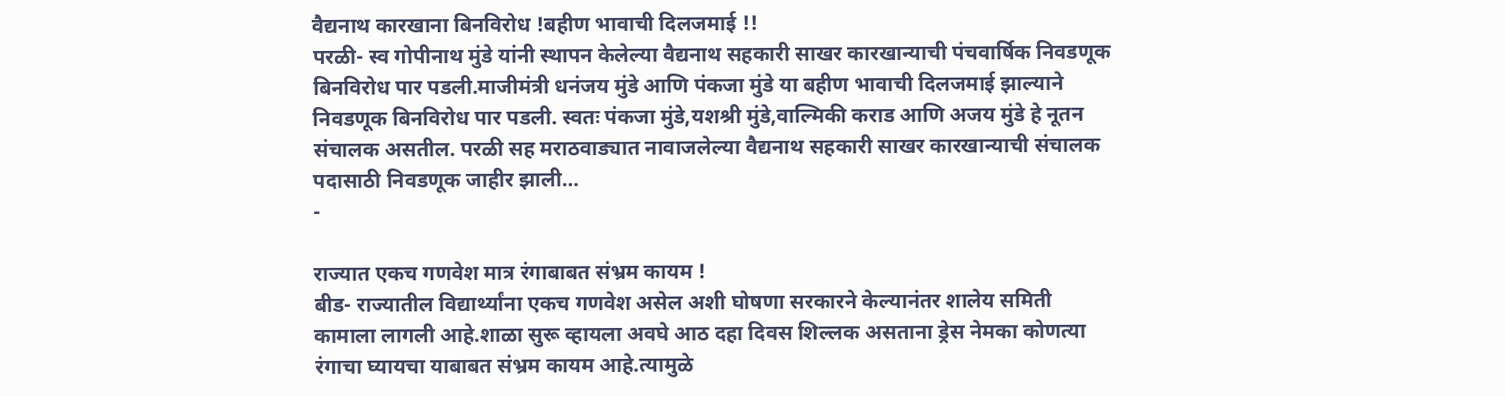वैद्यनाथ कारखाना बिनविरोध !बहीण भावाची दिलजमाई !!
परळी- स्व गोपीनाथ मुंडे यांनी स्थापन केलेल्या वैद्यनाथ सहकारी साखर कारखान्याची पंचवार्षिक निवडणूक बिनविरोध पार पडली.माजीमंत्री धनंजय मुंडे आणि पंकजा मुंडे या बहीण भावाची दिलजमाई झाल्याने निवडणूक बिनविरोध पार पडली. स्वतः पंकजा मुंडे,यशश्री मुंडे,वाल्मिकी कराड आणि अजय मुंडे हे नूतन संचालक असतील. परळी सह मराठवाड्यात नावाजलेल्या वैद्यनाथ सहकारी साखर कारखान्याची संचालक पदासाठी निवडणूक जाहीर झाली…
-

राज्यात एकच गणवेश मात्र रंगाबाबत संभ्रम कायम !
बीड- राज्यातील विद्यार्थ्यांना एकच गणवेश असेल अशी घोषणा सरकारने केल्यानंतर शालेय समिती कामाला लागली आहे.शाळा सुरू व्हायला अवघे आठ दहा दिवस शिल्लक असताना ड्रेस नेमका कोणत्या रंगाचा घ्यायचा याबाबत संभ्रम कायम आहे.त्यामुळे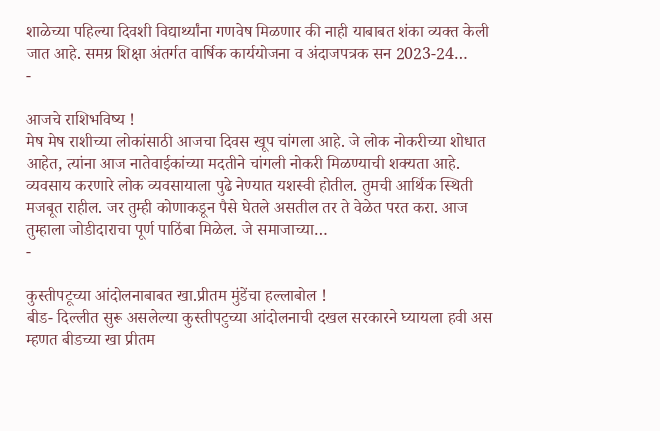शाळेच्या पहिल्या दिवशी विद्यार्थ्यांना गणवेष मिळणार की नाही याबाबत शंका व्यक्त केली जात आहे. समग्र शिक्षा अंतर्गत वार्षिक कार्ययोजना व अंदाजपत्रक सन 2023-24…
-

आजचे राशिभविष्य !
मेष मेष राशीच्या लोकांसाठी आजचा दिवस खूप चांगला आहे. जे लोक नोकरीच्या शोधात आहेत, त्यांना आज नातेवाईकांच्या मदतीने चांगली नोकरी मिळण्याची शक्यता आहे. व्यवसाय करणारे लोक व्यवसायाला पुढे नेण्यात यशस्वी होतील. तुमची आर्थिक स्थिती मजबूत राहील. जर तुम्ही कोणाकडून पैसे घेतले असतील तर ते वेळेत परत करा. आज तुम्हाला जोडीदाराचा पूर्ण पाठिंबा मिळेल. जे समाजाच्या…
-

कुस्तीपटूच्या आंदोलनाबाबत खा.प्रीतम मुंडेंचा हल्लाबोल !
बीड- दिल्लीत सुरू असलेल्या कुस्तीपटुच्या आंदोलनाची दखल सरकारने घ्यायला हवी अस म्हणत बीडच्या खा प्रीतम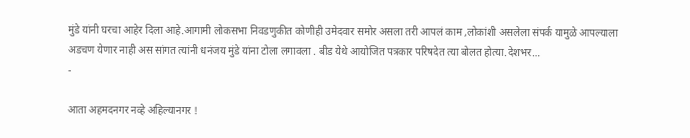मुंडे यांनी घरचा आहेर दिला आहे.आगामी लोकसभा निवडणुकीत कोणीही उमेदवार समोर असला तरी आपलं काम ,लोकांशी असलेला संपर्क यामुळे आपल्याला अडचण येणार नाही अस सांगत त्यांनी धनंजय मुंडे यांना टोला लगावला . बीड येथे आयोजित पत्रकार परिषदेत त्या बोलत होत्या.देशभर…
-

आता अहमदनगर नव्हे अहिल्यानगर !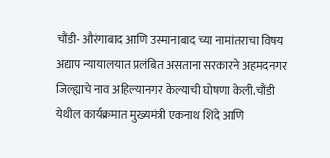चौंडी- औरंगाबाद आणि उस्मानाबाद च्या नामांतराचा विषय अद्याप न्यायालयात प्रलंबित असताना सरकारने अहमदनगर जिल्ह्याचे नाव अहिल्यानगर केल्याची घोषणा केली.चौंडी येथील कार्यक्रमात मुख्यमंत्री एकनाथ शिंदे आणि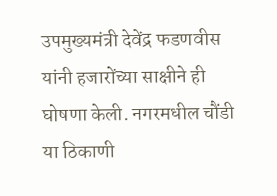उपमुख्यमंत्री देवेंद्र फडणवीस यांनी हजारोंच्या साक्षीने ही घोषणा केली. नगरमधील चौंडी या ठिकाणी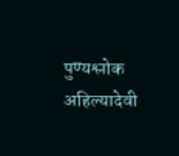पुण्यश्लोक अहिल्यादेवी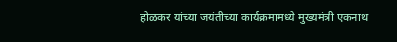होळकर यांच्या जयंतीच्या कार्यक्रमामध्ये मुख्यमंत्री एकनाथ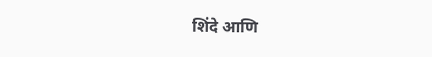शिंदे आणि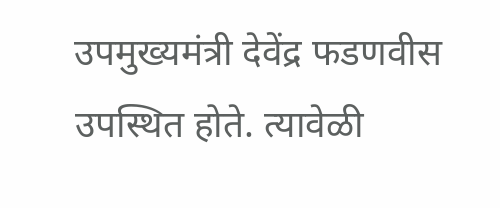उपमुख्यमंत्री देवेंद्र फडणवीस उपस्थित होते. त्यावेळी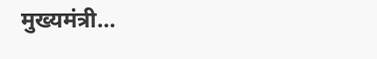मुख्यमंत्री…